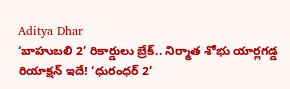Aditya Dhar
‘బాహుబలి 2’ రికార్డులు బ్రేక్.. నిర్మాత శోభు యార్లగడ్డ రియాక్షన్ ఇదే! ‘ధురంధర్ 2’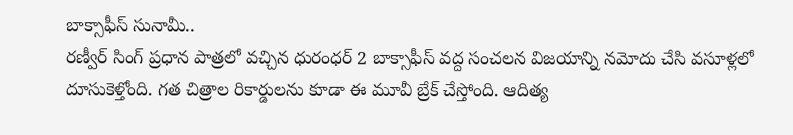బాక్సాఫీస్ సునామీ..
రణ్వీర్ సింగ్ ప్రధాన పాత్రలో వచ్చిన ధురంధర్ 2 బాక్సాఫీస్ వద్ద సంచలన విజయాన్ని నమోదు చేసి వసూళ్లలో దూసుకెళ్తోంది. గత చిత్రాల రికార్డులను కూడా ఈ మూవీ బ్రేక్ చేస్తోంది. ఆదిత్య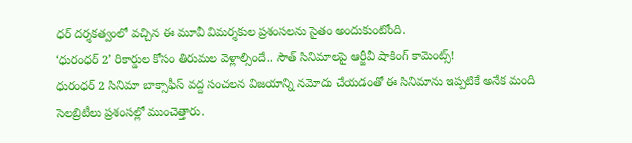ధర్ దర్శకత్వంలో వచ్చిన ఈ మూవీ విమర్శకుల ప్రశంసలను సైతం అందుకుంటోంది.
‘ధురంధర్ 2’ రికార్డుల కోసం తిరుమల వెళ్లాల్సిందే.. సౌత్ సినిమాలపై ఆర్జీవీ షాకింగ్ కామెంట్స్!
ధురంధర్ 2 సినిమా బాక్సాఫీస్ వద్ద సంచలన విజయాన్ని నమోదు చేయడంతో ఈ సినిమాను ఇప్పటికే అనేక మంది సెలబ్రిటీలు ప్రశంసల్లో ముంచెత్తారు.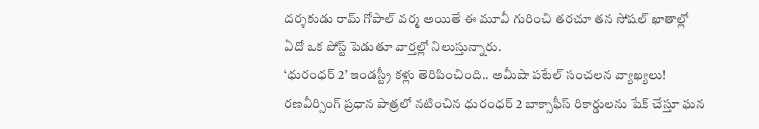దర్శకుడు రామ్ గోపాల్ వర్మ అయితే ఈ మూవీ గురించి తరచూ తన సోషల్ ఖాతాల్లో ఏదో ఒక పోస్ట్ పెడుతూ వార్తల్లో నిలుస్తున్నారు.
‘ధురంధర్ 2’ ఇండస్ట్రీ కళ్లు తెరిపించింది.. అమీషా పటేల్ సంచలన వ్యాఖ్యలు!
రణవీర్సింగ్ ప్రధాన పాత్రలో నటించిన ధురంధర్ 2 బాక్సాఫీస్ రికార్డులను షేక్ చేస్తూ ఘన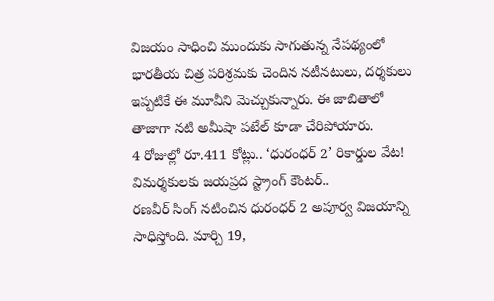విజయం సాధించి ముందుకు సాగుతున్న నేపథ్యంలో భారతీయ చిత్ర పరిశ్రమకు చెందిన నటీనటులు, దర్శకులు ఇప్పటికే ఈ మూవీని మెచ్చుకున్నారు. ఈ జాబితాలో తాజాగా నటి అమీషా పటేల్ కూడా చేరిపోయారు.
4 రోజుల్లో రూ.411 కోట్లు.. ‘ధురంధర్ 2’ రికార్డుల వేట! విమర్శకులకు జయప్రద స్ట్రాంగ్ కౌంటర్..
రణవీర్ సింగ్ నటించిన ధురంధర్ 2 అపూర్వ విజయాన్ని సాధిస్తోంది. మార్చి 19,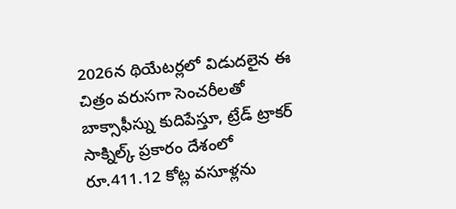2026న థియేటర్లలో విడుదలైన ఈ చిత్రం వరుసగా సెంచరీలతో బాక్సాఫీస్ను కుదిపేస్తూ, ట్రేడ్ ట్రాకర్ సాక్నిల్క్ ప్రకారం దేశంలో రూ.411.12 కోట్ల వసూళ్లను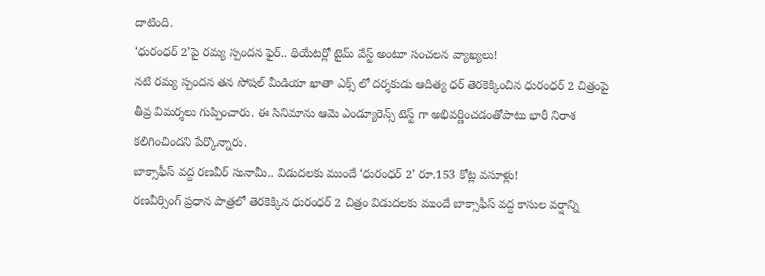దాటింది.
‘ధురంధర్ 2’పై రమ్య స్పందన ఫైర్.. థియేటర్లో టైమ్ వేస్ట్ అంటూ సంచలన వ్యాఖ్యలు!
నటి రమ్య స్పందన తన సోషల్ మీడియా ఖాతా ఎక్స్ లో దర్శకుడు ఆదిత్య ధర్ తెరకెక్కించిన ధురంధర్ 2 చిత్రంపై తీవ్ర విమర్శలు గుప్పించారు. ఈ సినిమాను ఆమె ఎండ్యూరెన్స్ టెస్ట్ గా అభివర్ణించడంతోపాటు భారీ నిరాశ కలిగించిందని పేర్కొన్నారు.
బాక్సాఫీస్ వద్ద రణవీర్ సునామీ.. విడుదలకు ముందే ‘ధురంధర్ 2’ రూ.153 కోట్ల వసూళ్లు!
రణవీర్సింగ్ ప్రధాన పాత్రలో తెరకెక్కిన ధురంధర్ 2 చిత్రం విడుదలకు ముందే బాక్సాఫీస్ వద్ద కాసుల వర్షాన్ని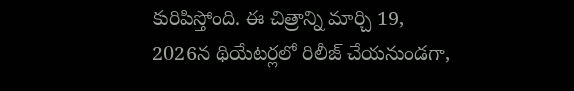కురిపిస్తోంది. ఈ చిత్రాన్ని మార్చి 19, 2026న థియేటర్లలో రిలీజ్ చేయనుండగా,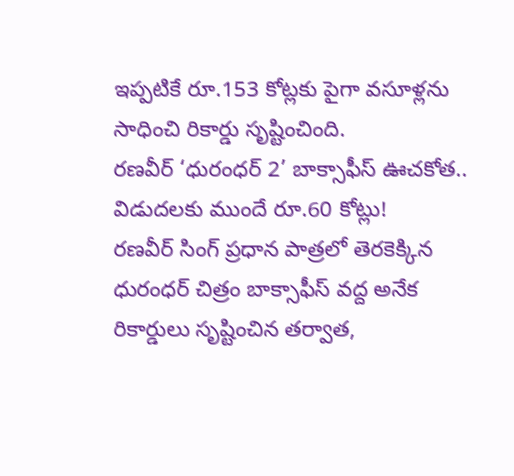ఇప్పటికే రూ.153 కోట్లకు పైగా వసూళ్లను సాధించి రికార్డు సృష్టించింది.
రణవీర్ ‘ధురంధర్ 2’ బాక్సాఫీస్ ఊచకోత.. విడుదలకు ముందే రూ.60 కోట్లు!
రణవీర్ సింగ్ ప్రధాన పాత్రలో తెరకెక్కిన ధురంధర్ చిత్రం బాక్సాఫీస్ వద్ద అనేక రికార్డులు సృష్టించిన తర్వాత,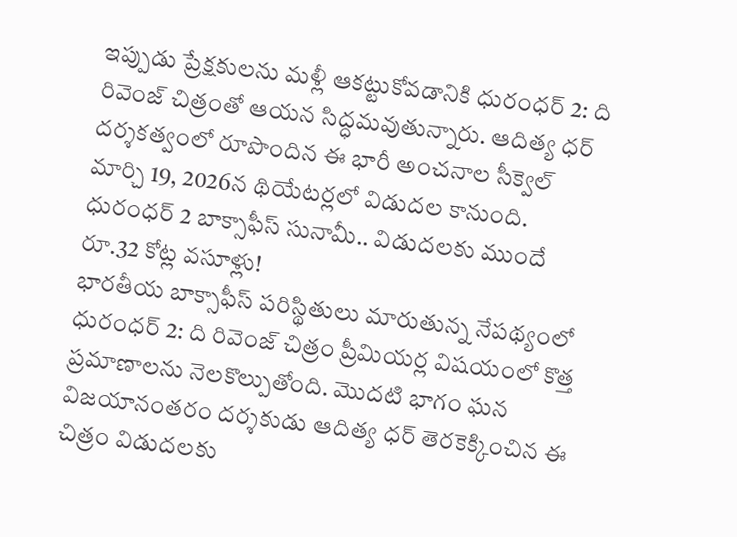ఇప్పుడు ప్రేక్షకులను మళ్లీ ఆకట్టుకోవడానికి ధురంధర్ 2: ది రివెంజ్ చిత్రంతో ఆయన సిద్ధమవుతున్నారు. ఆదిత్య ధర్ దర్శకత్వంలో రూపొందిన ఈ భారీ అంచనాల సీక్వెల్ మార్చి 19, 2026న థియేటర్లలో విడుదల కానుంది.
ధురంధర్ 2 బాక్సాఫీస్ సునామీ.. విడుదలకు ముందే రూ.32 కోట్ల వసూళ్లు!
భారతీయ బాక్సాఫీస్ పరిస్థితులు మారుతున్న నేపథ్యంలో ధురంధర్ 2: ది రివెంజ్ చిత్రం ప్రీమియర్ల విషయంలో కొత్త ప్రమాణాలను నెలకొల్పుతోంది. మొదటి భాగం ఘన విజయానంతరం దర్శకుడు ఆదిత్య ధర్ తెరకెక్కించిన ఈ చిత్రం విడుదలకు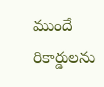ముందే రికార్డులను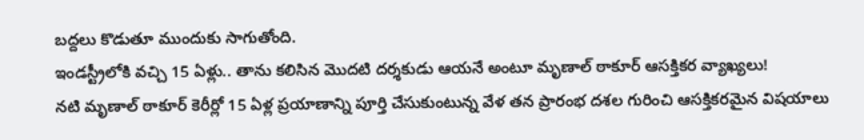బద్దలు కొడుతూ ముందుకు సాగుతోంది.
ఇండస్ట్రీలోకి వచ్చి 15 ఏళ్లు.. తాను కలిసిన మొదటి దర్శకుడు ఆయనే అంటూ మృణాల్ ఠాకూర్ ఆసక్తికర వ్యాఖ్యలు!
నటి మృణాల్ ఠాకూర్ కెరీర్లో 15 ఏళ్ల ప్రయాణాన్ని పూర్తి చేసుకుంటున్న వేళ తన ప్రారంభ దశల గురించి ఆసక్తికరమైన విషయాలు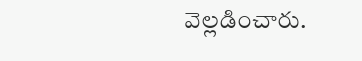వెల్లడించారు.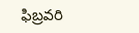ఫిబ్రవరి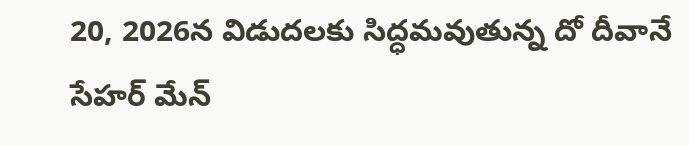20, 2026న విడుదలకు సిద్ధమవుతున్న దో దీవానే సేహర్ మేన్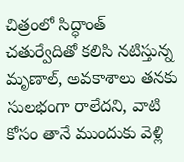చిత్రంలో సిద్ధాంత్ చతుర్వేదితో కలిసి నటిస్తున్న మృణాల్, అవకాశాలు తనకు సులభంగా రాలేదని, వాటి కోసం తానే ముందుకు వెళ్లి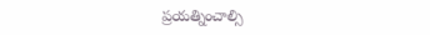ప్రయత్నించాల్సి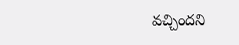వచ్చిందని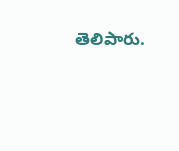తెలిపారు.